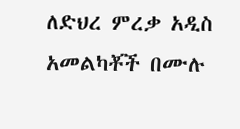ለድህረ ምረቃ አዲስ አመልካቾች በሙሉ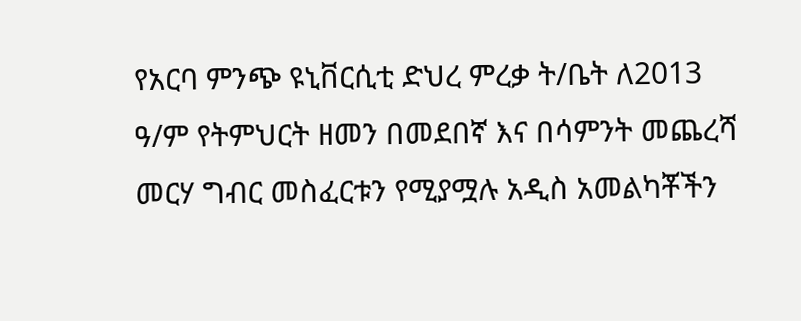የአርባ ምንጭ ዩኒቨርሲቲ ድህረ ምረቃ ት/ቤት ለ2013 ዓ/ም የትምህርት ዘመን በመደበኛ እና በሳምንት መጨረሻ መርሃ ግብር መስፈርቱን የሚያሟሉ አዲስ አመልካቾችን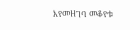እየመዘገባ መቆየቱ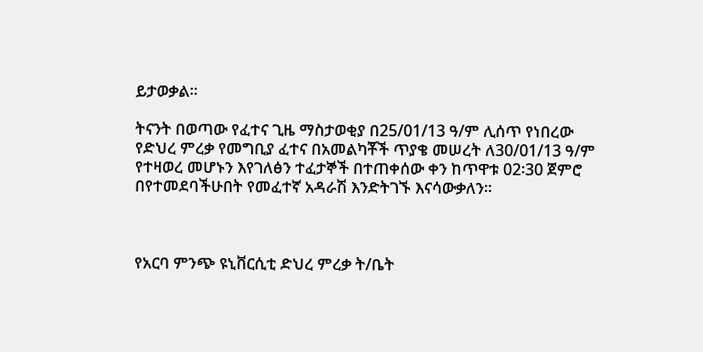ይታወቃል፡፡

ትናንት በወጣው የፈተና ጊዜ ማስታወቂያ በ25/01/13 ዓ/ም ሊሰጥ የነበረው የድህረ ምረቃ የመግቢያ ፈተና በአመልካቾች ጥያቄ መሠረት ለ30/01/13 ዓ/ም የተዛወረ መሆኑን እየገለፅን ተፈታኞች በተጠቀሰው ቀን ከጥዋቱ 02፡30 ጀምሮ በየተመደባችሁበት የመፈተኛ አዳራሽ እንድትገኙ እናሳውቃለን፡፡



የአርባ ምንጭ ዩኒቨርሲቲ ድህረ ምረቃ ት/ቤት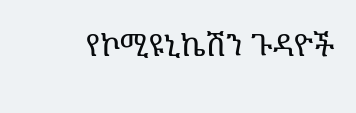የኮሚዩኒኬሽን ጉዳዮች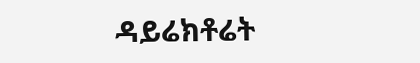ዳይሬክቶሬት